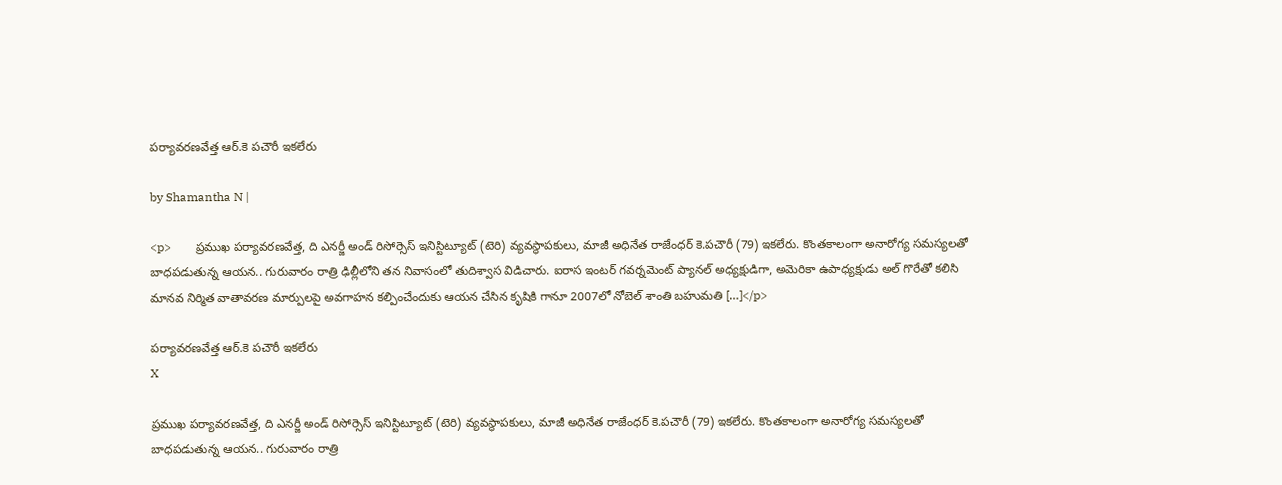పర్యావరణవేత్త ఆర్.కె పచౌరీ ఇకలేరు

by Shamantha N |

<p>        ప్రముఖ పర్యావరణవేత్త, ది ఎనర్జీ అండ్ రిసోర్సెస్ ఇనిస్టిట్యూట్ (టెరి) వ్యవస్థాపకులు, మాజీ అధినేత రాజేంధర్ కె.పచౌరీ (79) ఇకలేరు. కొంతకాలంగా అనారోగ్య సమస్యలతో బాధపడుతున్న ఆయన.. గురువారం రాత్రి ఢిల్లీలోని తన నివాసంలో తుదిశ్వాస విడిచారు. ఐరాస ఇంటర్ గవర్నమెంట్ ప్యానల్ అధ్యక్షుడిగా, అమెరికా ఉపాధ్యక్షుడు అల్ గొరేతో కలిసి మానవ నిర్మిత వాతావరణ మార్పులపై అవగాహన కల్పించేందుకు ఆయన చేసిన కృషికి గానూ 2007లో నోబెల్ శాంతి బహుమతి […]</p>

పర్యావరణవేత్త ఆర్.కె పచౌరీ ఇకలేరు
X

ప్రముఖ పర్యావరణవేత్త, ది ఎనర్జీ అండ్ రిసోర్సెస్ ఇనిస్టిట్యూట్ (టెరి) వ్యవస్థాపకులు, మాజీ అధినేత రాజేంధర్ కె.పచౌరీ (79) ఇకలేరు. కొంతకాలంగా అనారోగ్య సమస్యలతో బాధపడుతున్న ఆయన.. గురువారం రాత్రి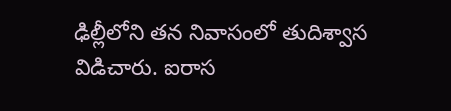ఢిల్లీలోని తన నివాసంలో తుదిశ్వాస విడిచారు. ఐరాస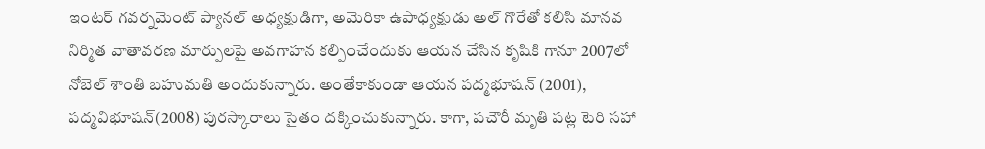ఇంటర్ గవర్నమెంట్ ప్యానల్ అధ్యక్షుడిగా, అమెరికా ఉపాధ్యక్షుడు అల్ గొరేతో కలిసి మానవ నిర్మిత వాతావరణ మార్పులపై అవగాహన కల్పించేందుకు ఆయన చేసిన కృషికి గానూ 2007లో నోబెల్ శాంతి బహుమతి అందుకున్నారు. అంతేకాకుండా ఆయన పద్మభూషన్ (2001), పద్మవిభూషన్(2008) పురస్కారాలు సైతం దక్కించుకున్నారు. కాగా, పచౌరీ మృతి పట్ల టెరి సహా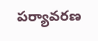పర్యావరణ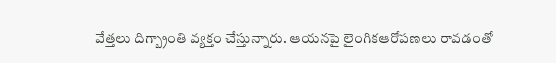వేత్తలు దిగ్బ్రాంతి వ్యక్తం చేస్తున్నారు. ఆయనపై లైంగికఆరోపణలు రావడంతో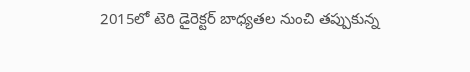2015లో టెరి డైరెక్టర్ బాధ్యతల నుంచి తప్పుకున్న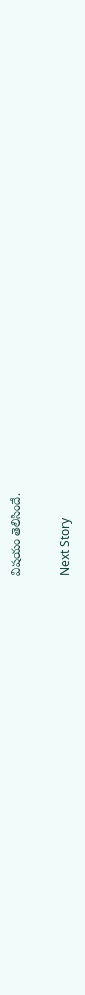విషయం తెలిసిందే.

Next Story